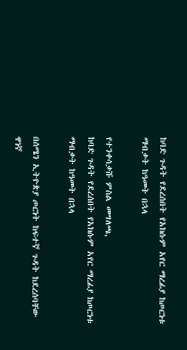ከባድ ጉዳት የደረሰበት የአክሱም አየር ማረፊያ ከጦርነቱ ማብቃት ከዓመት በኋላ

የተንቀሳቃሹ ምስል መግለጫ,
ከባድ ጉዳት የደረሰበት የአክሱም አየር ማረፊያ ከጦርነቱ ማብቃት ከዓመት በኋላ

በሰሜን ኢትዮጵያ ጦርነት ከፍተኛ ጉዳት ከደረሰባቸው ዋነኛ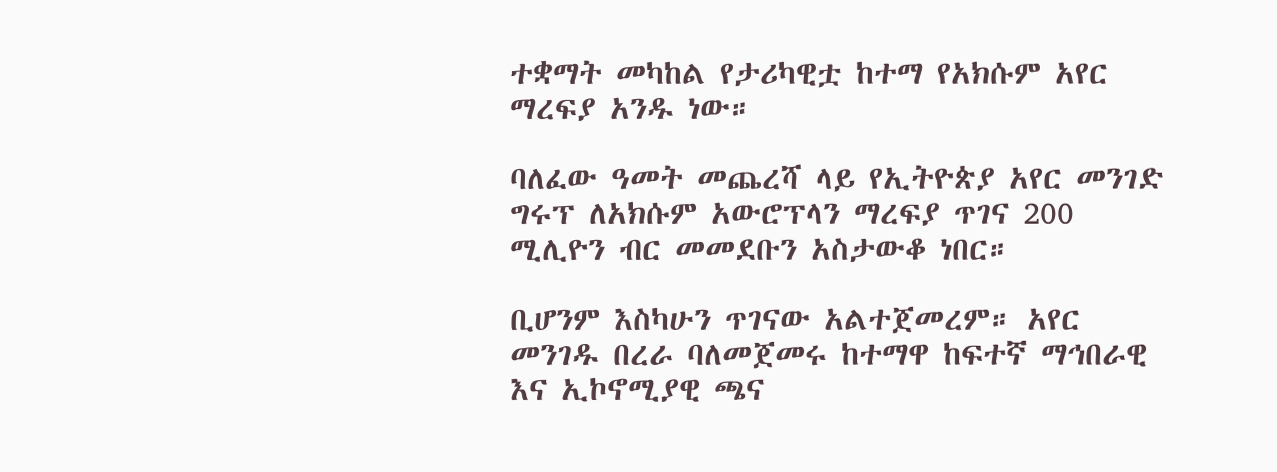ተቋማት መካከል የታሪካዊቷ ከተማ የአክሱም አየር ማረፍያ አንዱ ነው።

ባለፈው ዓመት መጨረሻ ላይ የኢትዮጵያ አየር መንገድ ግሩፕ ለአክሱም አውሮፕላን ማረፍያ ጥገና 200 ሚሊዮን ብር መመደቡን አስታውቆ ነበር።

ቢሆንም እስካሁን ጥገናው አልተጀመረም። አየር መንገዱ በረራ ባለመጀመሩ ከተማዋ ከፍተኛ ማኅበራዊ እና ኢኮኖሚያዊ ጫና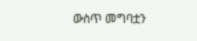ውስጥ መግባቷን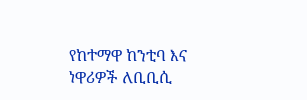የከተማዋ ከንቲባ እና ነዋሪዎች ለቢቢሲ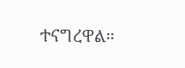ተናግረዋል።